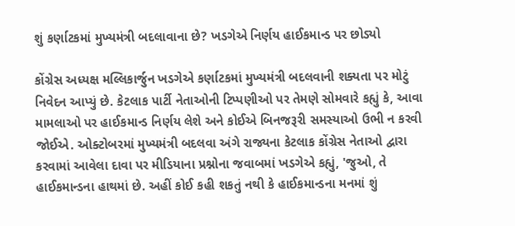શું કર્ણાટકમાં મુખ્યમંત્રી બદલાવાના છે? ખડગેએ નિર્ણય હાઈકમાન્ડ પર છોડ્યો

કોંગ્રેસ અધ્યક્ષ મલ્લિકાર્જુન ખડગેએ કર્ણાટકમાં મુખ્યમંત્રી બદલવાની શક્યતા પર મોટું નિવેદન આપ્યું છે. કેટલાક પાર્ટી નેતાઓની ટિપ્પણીઓ પર તેમણે સોમવારે કહ્યું કે, આવા મામલાઓ પર હાઈકમાન્ડ નિર્ણય લેશે અને કોઈએ બિનજરૂરી સમસ્યાઓ ઉભી ન કરવી જોઈએ. ઓક્ટોબરમાં મુખ્યમંત્રી બદલવા અંગે રાજ્યના કેટલાક કોંગ્રેસ નેતાઓ દ્વારા કરવામાં આવેલા દાવા પર મીડિયાના પ્રશ્નોના જવાબમાં ખડગેએ કહ્યું, 'જુઓ, તે હાઈકમાન્ડના હાથમાં છે. અહીં કોઈ કહી શકતું નથી કે હાઈકમાન્ડના મનમાં શું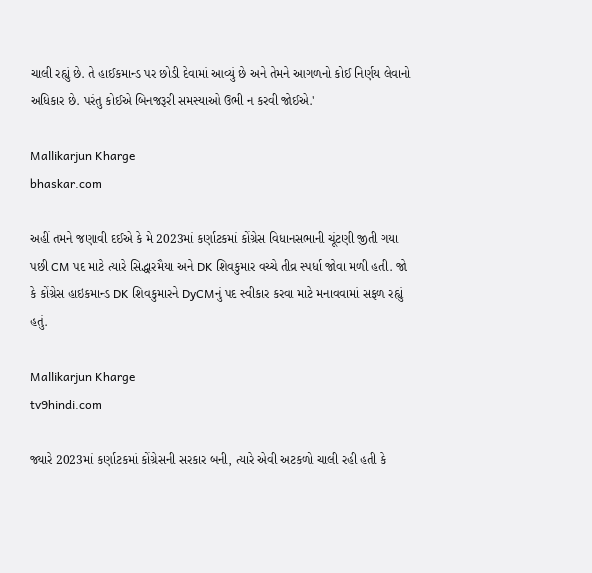ચાલી રહ્યું છે. તે હાઈકમાન્ડ પર છોડી દેવામાં આવ્યું છે અને તેમને આગળનો કોઈ નિર્ણય લેવાનો અધિકાર છે. પરંતુ કોઈએ બિનજરૂરી સમસ્યાઓ ઉભી ન કરવી જોઈએ.'

Mallikarjun Kharge
bhaskar.com

અહીં તમને જણાવી દઈએ કે મે 2023માં કર્ણાટકમાં કોંગ્રેસ વિધાનસભાની ચૂંટણી જીતી ગયા પછી CM પદ માટે ત્યારે સિદ્ધારમૈયા અને DK શિવકુમાર વચ્ચે તીવ્ર સ્પર્ધા જોવા મળી હતી. જો કે કોંગ્રેસ હાઇકમાન્ડ DK શિવકુમારને DyCMનું પદ સ્વીકાર કરવા માટે મનાવવામાં સફળ રહ્યું હતું.

Mallikarjun Kharge
tv9hindi.com

જ્યારે 2023માં કર્ણાટકમાં કોંગ્રેસની સરકાર બની, ત્યારે એવી અટકળો ચાલી રહી હતી કે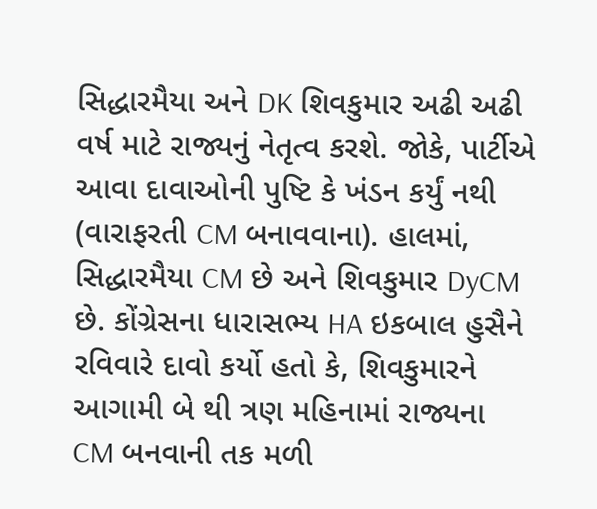સિદ્ધારમૈયા અને DK શિવકુમાર અઢી અઢી વર્ષ માટે રાજ્યનું નેતૃત્વ કરશે. જોકે, પાર્ટીએ આવા દાવાઓની પુષ્ટિ કે ખંડન કર્યું નથી (વારાફરતી CM બનાવવાના). હાલમાં, સિદ્ધારમૈયા CM છે અને શિવકુમાર DyCM છે. કોંગ્રેસના ધારાસભ્ય HA ઇકબાલ હુસૈને રવિવારે દાવો કર્યો હતો કે, શિવકુમારને આગામી બે થી ત્રણ મહિનામાં રાજ્યના CM બનવાની તક મળી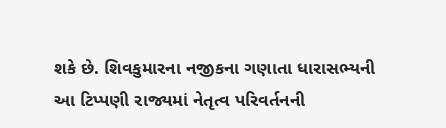શકે છે. શિવકુમારના નજીકના ગણાતા ધારાસભ્યની આ ટિપ્પણી રાજ્યમાં નેતૃત્વ પરિવર્તનની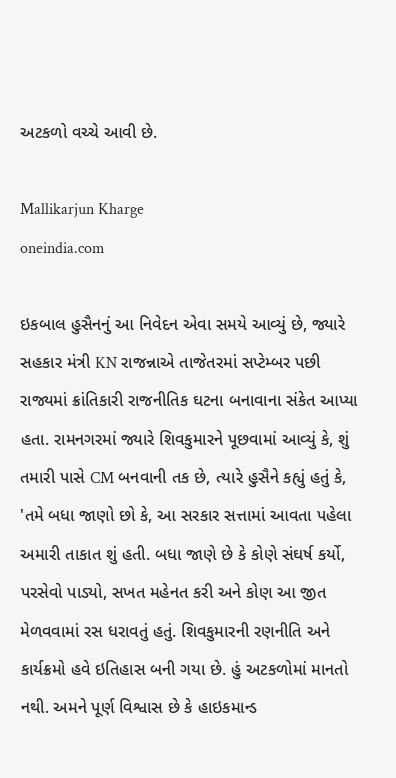અટકળો વચ્ચે આવી છે.

Mallikarjun Kharge
oneindia.com

ઇકબાલ હુસૈનનું આ નિવેદન એવા સમયે આવ્યું છે, જ્યારે સહકાર મંત્રી KN રાજન્નાએ તાજેતરમાં સપ્ટેમ્બર પછી રાજ્યમાં ક્રાંતિકારી રાજનીતિક ઘટના બનાવાના સંકેત આપ્યા હતા. રામનગરમાં જ્યારે શિવકુમારને પૂછવામાં આવ્યું કે, શું તમારી પાસે CM બનવાની તક છે, ત્યારે હુસૈને કહ્યું હતું કે, 'તમે બધા જાણો છો કે, આ સરકાર સત્તામાં આવતા પહેલા અમારી તાકાત શું હતી. બધા જાણે છે કે કોણે સંઘર્ષ કર્યો, પરસેવો પાડ્યો, સખત મહેનત કરી અને કોણ આ જીત મેળવવામાં રસ ધરાવતું હતું. શિવકુમારની રણનીતિ અને કાર્યક્રમો હવે ઇતિહાસ બની ગયા છે. હું અટકળોમાં માનતો નથી. અમને પૂર્ણ વિશ્વાસ છે કે હાઇકમાન્ડ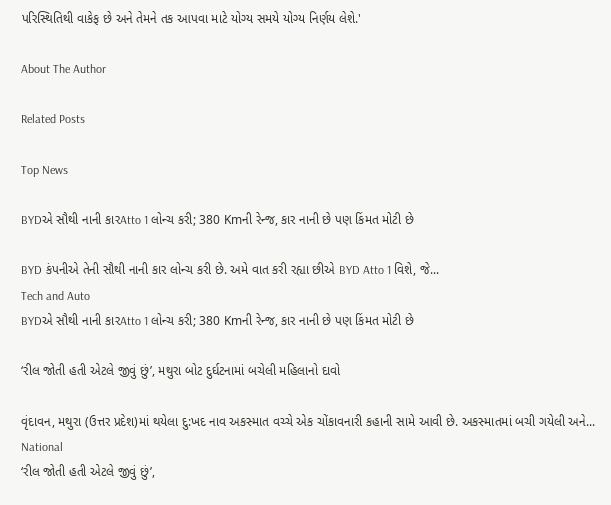પરિસ્થિતિથી વાકેફ છે અને તેમને તક આપવા માટે યોગ્ય સમયે યોગ્ય નિર્ણય લેશે.'

About The Author

Related Posts

Top News

BYDએ સૌથી નાની કારAtto 1 લોન્ચ કરી; 380 Kmની રેન્જ, કાર નાની છે પણ કિંમત મોટી છે

BYD કંપનીએ તેની સૌથી નાની કાર લોન્ચ કરી છે. અમે વાત કરી રહ્યા છીએ BYD Atto 1 વિશે, જે...
Tech and Auto
BYDએ સૌથી નાની કારAtto 1 લોન્ચ કરી; 380 Kmની રેન્જ, કાર નાની છે પણ કિંમત મોટી છે

‘રીલ જોતી હતી એટલે જીવું છું’, મથુરા બોટ દુર્ઘટનામાં બચેલી મહિલાનો દાવો

વૃંદાવન, મથુરા (ઉત્તર પ્રદેશ)માં થયેલા દુ:ખદ નાવ અકસ્માત વચ્ચે એક ચોંકાવનારી કહાની સામે આવી છે. અકસ્માતમાં બચી ગયેલી અને...
National
‘રીલ જોતી હતી એટલે જીવું છું’,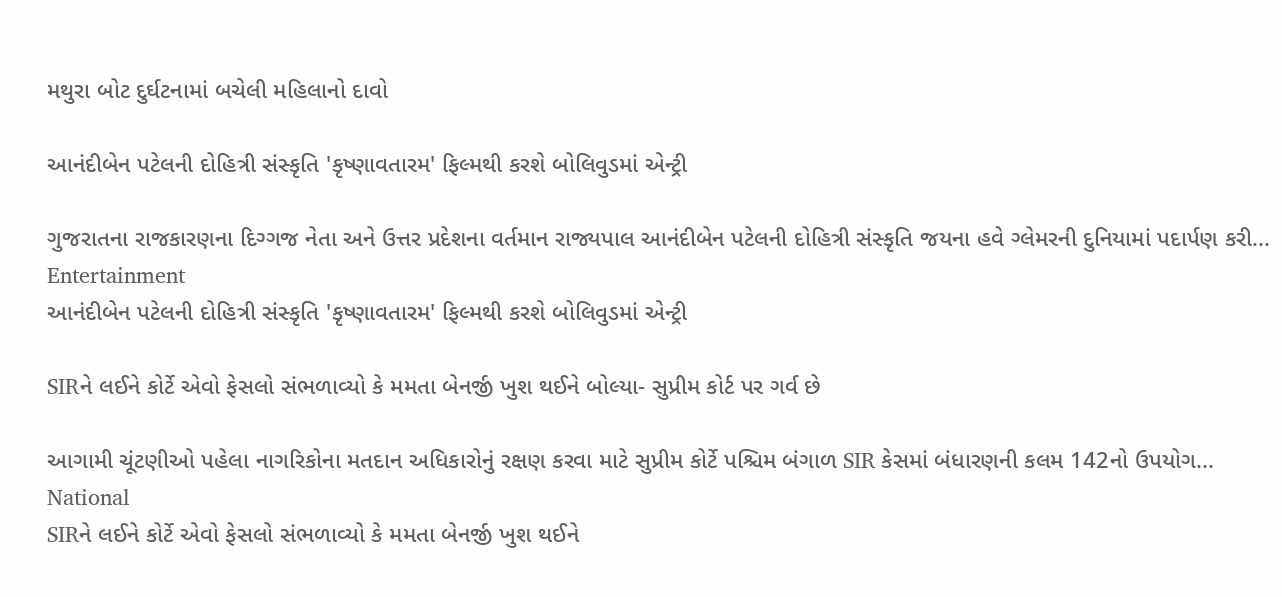મથુરા બોટ દુર્ઘટનામાં બચેલી મહિલાનો દાવો

આનંદીબેન પટેલની દોહિત્રી સંસ્કૃતિ 'કૃષ્ણાવતારમ' ફિલ્મથી કરશે બોલિવુડમાં એન્ટ્રી

ગુજરાતના રાજકારણના દિગ્ગજ નેતા અને ઉત્તર પ્રદેશના વર્તમાન રાજ્યપાલ આનંદીબેન પટેલની દોહિત્રી સંસ્કૃતિ જયના હવે ગ્લેમરની દુનિયામાં પદાર્પણ કરી...
Entertainment
આનંદીબેન પટેલની દોહિત્રી સંસ્કૃતિ 'કૃષ્ણાવતારમ' ફિલ્મથી કરશે બોલિવુડમાં એન્ટ્રી

SIRને લઈને કોર્ટે એવો ફેસલો સંભળાવ્યો કે મમતા બેનર્જી ખુશ થઈને બોલ્યા- સુપ્રીમ કોર્ટ પર ગર્વ છે

આગામી ચૂંટણીઓ પહેલા નાગરિકોના મતદાન અધિકારોનું રક્ષણ કરવા માટે સુપ્રીમ કોર્ટે પશ્ચિમ બંગાળ SIR કેસમાં બંધારણની કલમ 142નો ઉપયોગ...
National
SIRને લઈને કોર્ટે એવો ફેસલો સંભળાવ્યો કે મમતા બેનર્જી ખુશ થઈને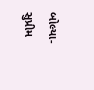બોલ્યા- સુપ્રીમ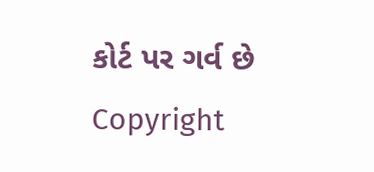કોર્ટ પર ગર્વ છે
Copyright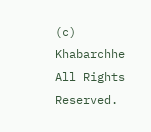(c) Khabarchhe All Rights Reserved.